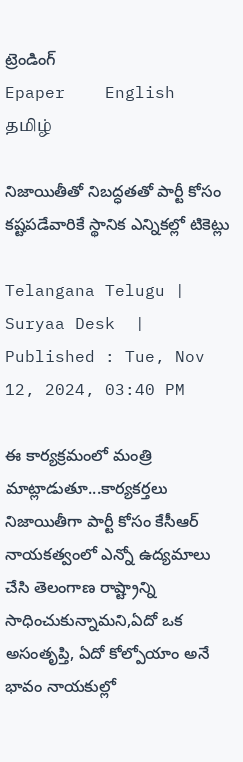ట్రెండింగ్
Epaper    English    தமிழ்

నిజాయితీతో నిబద్ధతతో పార్టీ కోసం కష్టపడేవారికే స్థానిక ఎన్నికల్లో టికెట్లు

Telangana Telugu |  Suryaa Desk  | Published : Tue, Nov 12, 2024, 03:40 PM

ఈ కార్యక్రమంలో మంత్రి మాట్లాడుతూ...కార్యకర్తలు నిజాయితీగా పార్టీ కోసం కేసీఆర్ నాయకత్వంలో ఎన్నో ఉద్యమాలు చేసి తెలంగాణ రాష్ట్రాన్ని సాధించుకున్నామని,ఏదో ఒక అసంతృప్తి, ఏదో కోల్పోయాం అనే భావం నాయకుల్లో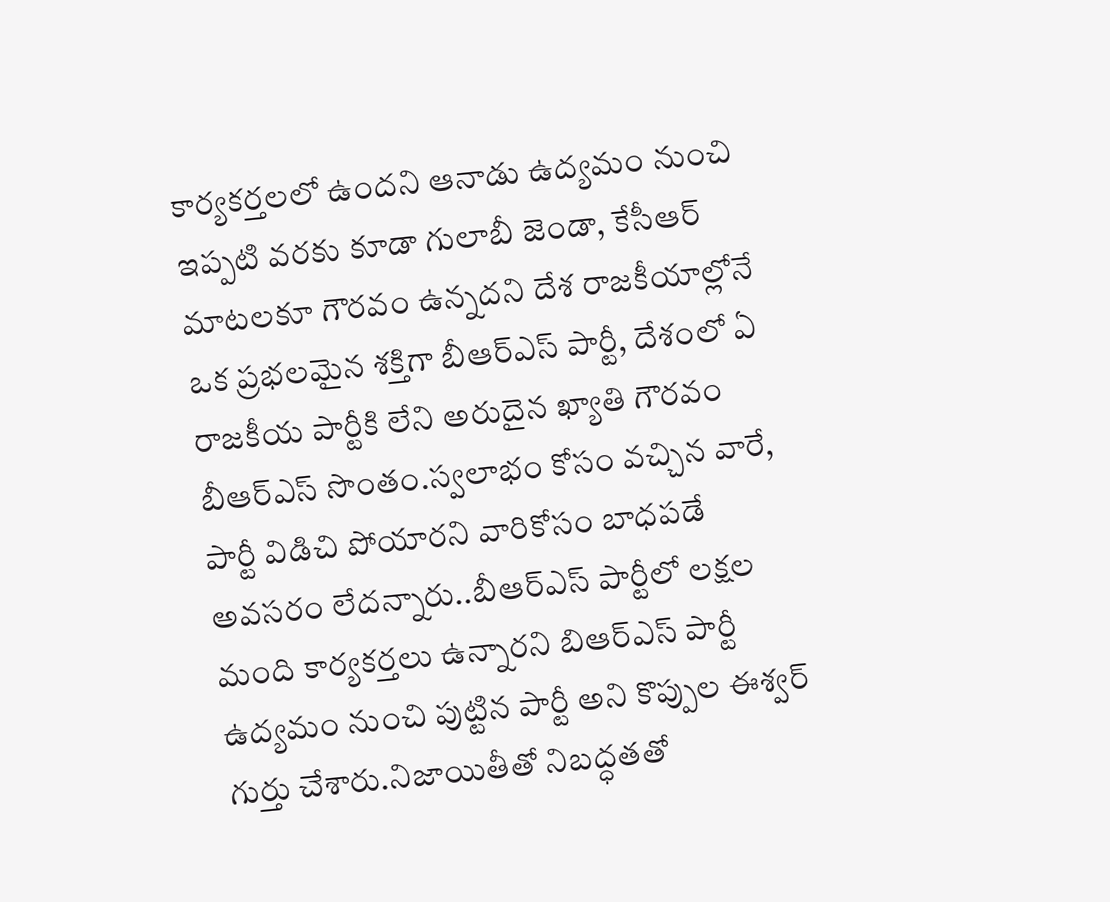కార్యకర్తలలో ఉందని ఆనాడు ఉద్యమం నుంచి ఇప్పటి వరకు కూడా గులాబీ జెండా, కేసీఆర్ మాటలకూ గౌరవం ఉన్నదని దేశ రాజకీయాల్లోనే ఒక ప్రభలమైన శక్తిగా బీఆర్ఎస్ పార్టీ, దేశంలో ఏ రాజకీయ పార్టీకి లేని అరుదైన ఖ్యాతి గౌరవం బీఆర్ఎస్ సొంతం.స్వలాభం కోసం వచ్చిన వారే, పార్టీ విడిచి పోయారని వారికోసం బాధపడే అవసరం లేదన్నారు..బీఆర్ఎస్ పార్టీలో లక్షల మంది కార్యకర్తలు ఉన్నారని బిఆర్ఎస్ పార్టీ ఉద్యమం నుంచి పుట్టిన పార్టీ అని కొప్పుల ఈశ్వర్ గుర్తు చేశారు.నిజాయితీతో నిబద్ధతతో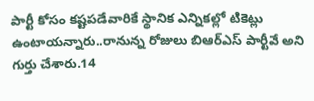పార్టీ కోసం కష్టపడేవారికే స్థానిక ఎన్నికల్లో టికెట్లు ఉంటాయన్నారు..రానున్న రోజులు బిఆర్ఎస్ పార్టీవే అని గుర్తు చేశారు.14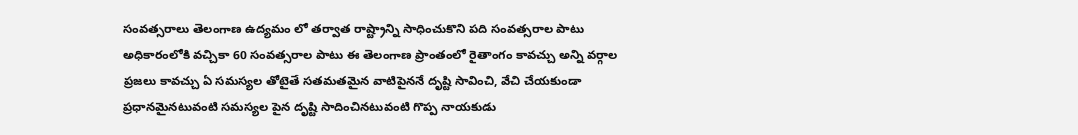సంవత్సరాలు తెలంగాణ ఉద్యమం లో తర్వాత రాష్ట్రాన్ని సాధించుకొని పది సంవత్సరాల పాటు అధికారంలోకి వచ్చికా 60 సంవత్సరాల పాటు ఈ తెలంగాణ ప్రాంతంలో రైతాంగం కావచ్చు అన్ని వర్గాల ప్రజలు కావచ్చు ఏ సమస్యల తోటైతే సతమతమైన వాటిపైననే దృష్టి సావించి, వేచి చేయకుండా ప్రధానమైనటువంటి సమస్యల పైన దృష్టి సాదించినటువంటి గొప్ప నాయకుడు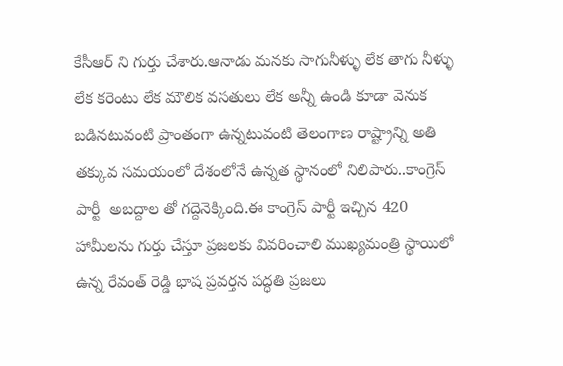కేసీఆర్ ని గుర్తు చేశారు.ఆనాడు మనకు సాగునీళ్ళు లేక తాగు నీళ్ళు లేక కరెంటు లేక మౌలిక వసతులు లేక అన్నీ ఉండి కూడా వెనుక బడినటువంటి ప్రాంతంగా ఉన్నటువంటి తెలంగాణ రాష్ట్రాన్ని అతి తక్కువ సమయంలో దేశంలోనే ఉన్నత స్థానంలో నిలిపారు..కాంగ్రెస్ పార్టీ  అబద్దాల తో గద్దెనెక్కింది.ఈ కాంగ్రెస్ పార్టీ ఇచ్చిన 420 హామీలను గుర్తు చేస్తూ ప్రజలకు వివరించాలి ముఖ్యమంత్రి స్థాయిలో ఉన్న రేవంత్ రెడ్డి భాష ప్రవర్తన పద్ధతి ప్రజలు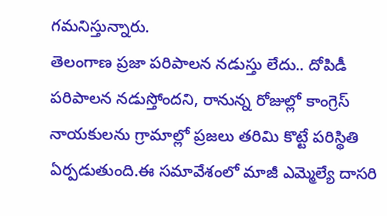గమనిస్తున్నారు.
తెలంగాణ ప్రజా పరిపాలన నడుస్తు లేదు.. దోపిడీ పరిపాలన నడుస్తోందని, రానున్న రోజుల్లో కాంగ్రెస్ నాయకులను గ్రామాల్లో ప్రజలు తరిమి కొట్టే పరిస్థితి ఏర్పడుతుంది.ఈ సమావేశంలో మాజీ ఎమ్మెల్యే దాసరి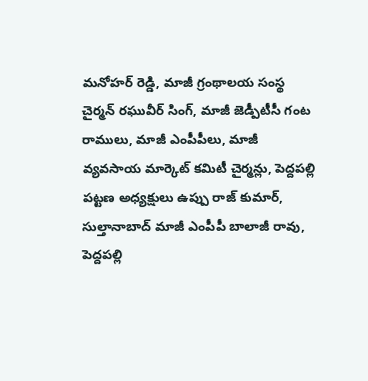మనోహర్ రెడ్డి, మాజీ గ్రంథాలయ సంస్థ చైర్మన్ రఘువీర్ సింగ్, మాజీ జెడ్పీటీసీ గంట రాములు, మాజీ ఎంపీపీలు, మాజీ వ్యవసాయ మార్కెట్ కమిటీ చైర్మన్లు, పెద్దపల్లి పట్టణ అధ్యక్షులు ఉప్పు రాజ్ కుమార్, సుల్తానాబాద్ మాజీ ఎంపీపీ బాలాజీ రావు, పెద్దపల్లి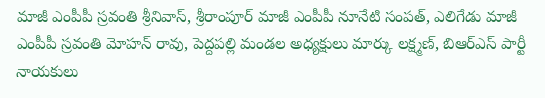మాజీ ఎంపీపీ స్రవంతి శ్రీనివాస్, శ్రీరాంపూర్ మాజీ ఎంపీపీ నూనేటి సంపత్, ఎలిగేడు మాజీ ఎంపీపీ స్రవంతి మోహన్ రావు, పెద్దపల్లి మండల అధ్యక్షులు మార్కు లక్ష్మణ్, బిఆర్ఎస్ పార్టీ నాయకులు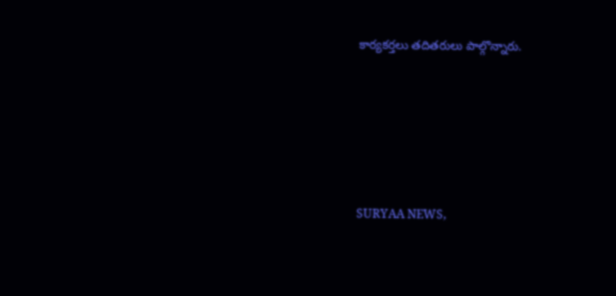కార్యకర్తలు తదితరులు పాల్గొన్నారు.






SURYAA NEWS,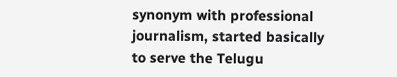synonym with professional journalism, started basically to serve the Telugu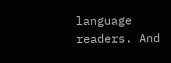language readers. And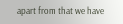apart from that we have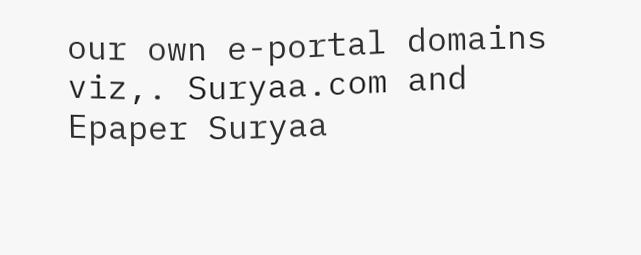our own e-portal domains viz,. Suryaa.com and Epaper Suryaa